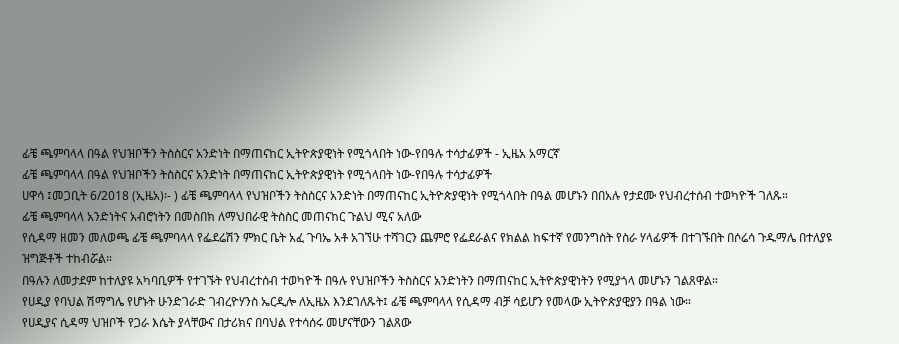ፊቼ ጫምባላላ በዓል የህዝቦችን ትስስርና አንድነት በማጠናከር ኢትዮጵያዊነት የሚጎላበት ነው-የበዓሉ ተሳታፊዎች - ኢዜአ አማርኛ
ፊቼ ጫምባላላ በዓል የህዝቦችን ትስስርና አንድነት በማጠናከር ኢትዮጵያዊነት የሚጎላበት ነው-የበዓሉ ተሳታፊዎች
ሀዋሳ ፤መጋቢት 6/2018 (ኢዜአ)፡- ) ፊቼ ጫምባላላ የህዝቦችን ትስስርና አንድነት በማጠናከር ኢትዮጵያዊነት የሚጎላበት በዓል መሆኑን በበአሉ የታደሙ የህብረተሰብ ተወካዮች ገለጹ።
ፊቼ ጫምባላላ አንድነትና አብሮነትን በመስበክ ለማህበራዊ ትስስር መጠናከር ጉልህ ሚና አለው
የሲዳማ ዘመን መለወጫ ፊቼ ጫምባላላ የፌደሬሽን ምክር ቤት አፈ ጉባኤ አቶ አገኘሁ ተሻገርን ጨምሮ የፌደራልና የክልል ከፍተኛ የመንግስት የስራ ሃላፊዎች በተገኙበት በሶሬሳ ጉዱማሌ በተለያዩ ዝግጅቶች ተከብሯል።
በዓሉን ለመታደም ከተለያዩ አካባቢዎች የተገኙት የህብረተሰብ ተወካዮች በዓሉ የህዝቦችን ትስስርና አንድነትን በማጠናከር ኢትዮጵያዊነትን የሚያጎላ መሆኑን ገልጸዋል።
የሀዲያ የባህል ሽማግሌ የሆኑት ሁንድገራድ ገብረዮሃንስ ኤርዲሎ ለኢዜአ እንደገለጹት፤ ፊቼ ጫምባላላ የሲዳማ ብቻ ሳይሆን የመላው ኢትዮጵያዊያን በዓል ነው።
የሀዲያና ሲዳማ ህዝቦች የጋራ እሴት ያላቸውና በታሪክና በባህል የተሳሰሩ መሆናቸውን ገልጸው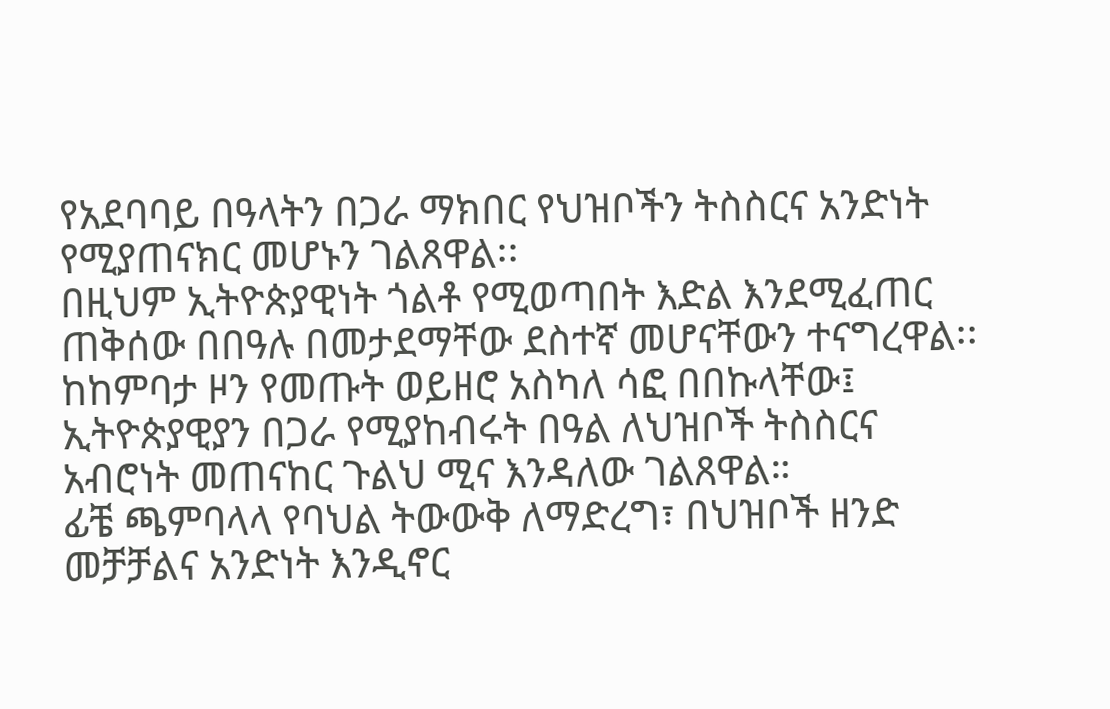የአደባባይ በዓላትን በጋራ ማክበር የህዝቦችን ትስስርና አንድነት የሚያጠናክር መሆኑን ገልጸዋል፡፡
በዚህም ኢትዮጵያዊነት ጎልቶ የሚወጣበት እድል እንደሚፈጠር ጠቅሰው በበዓሉ በመታደማቸው ደስተኛ መሆናቸውን ተናግረዋል፡፡
ከከምባታ ዞን የመጡት ወይዘሮ አስካለ ሳፎ በበኩላቸው፤ ኢትዮጵያዊያን በጋራ የሚያከብሩት በዓል ለህዝቦች ትስስርና አብሮነት መጠናከር ጉልህ ሚና እንዳለው ገልጸዋል።
ፊቼ ጫምባላላ የባህል ትውውቅ ለማድረግ፣ በህዝቦች ዘንድ መቻቻልና አንድነት እንዲኖር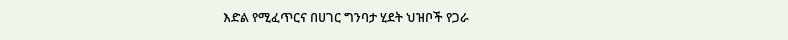እድል የሚፈጥርና በሀገር ግንባታ ሂደት ህዝቦች የጋራ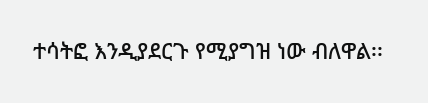ተሳትፎ እንዲያደርጉ የሚያግዝ ነው ብለዋል፡፡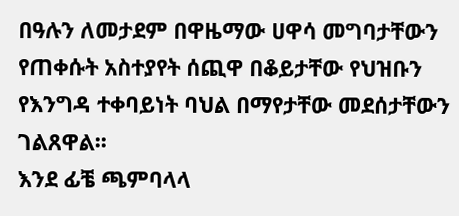በዓሉን ለመታደም በዋዜማው ሀዋሳ መግባታቸውን የጠቀሱት አስተያየት ሰጪዋ በቆይታቸው የህዝቡን የእንግዳ ተቀባይነት ባህል በማየታቸው መደሰታቸውን ገልጸዋል፡፡
እንደ ፊቼ ጫምባላላ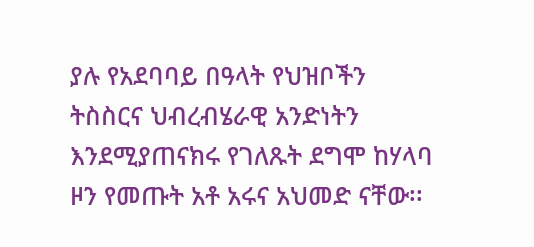ያሉ የአደባባይ በዓላት የህዝቦችን ትስስርና ህብረብሄራዊ አንድነትን እንደሚያጠናክሩ የገለጹት ደግሞ ከሃላባ ዞን የመጡት አቶ አሩና አህመድ ናቸው፡፡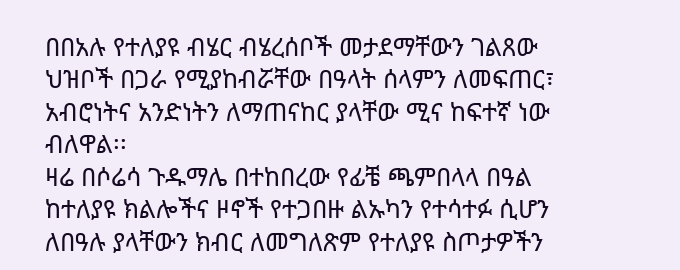በበአሉ የተለያዩ ብሄር ብሄረሰቦች መታደማቸውን ገልጸው ህዝቦች በጋራ የሚያከብሯቸው በዓላት ሰላምን ለመፍጠር፣ አብሮነትና አንድነትን ለማጠናከር ያላቸው ሚና ከፍተኛ ነው ብለዋል፡፡
ዛሬ በሶሬሳ ጉዱማሌ በተከበረው የፊቼ ጫምበላላ በዓል ከተለያዩ ክልሎችና ዞኖች የተጋበዙ ልኡካን የተሳተፉ ሲሆን ለበዓሉ ያላቸውን ክብር ለመግለጽም የተለያዩ ስጦታዎችን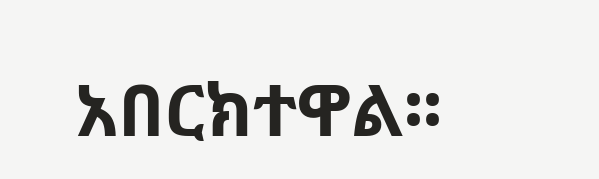አበርክተዋል፡፡